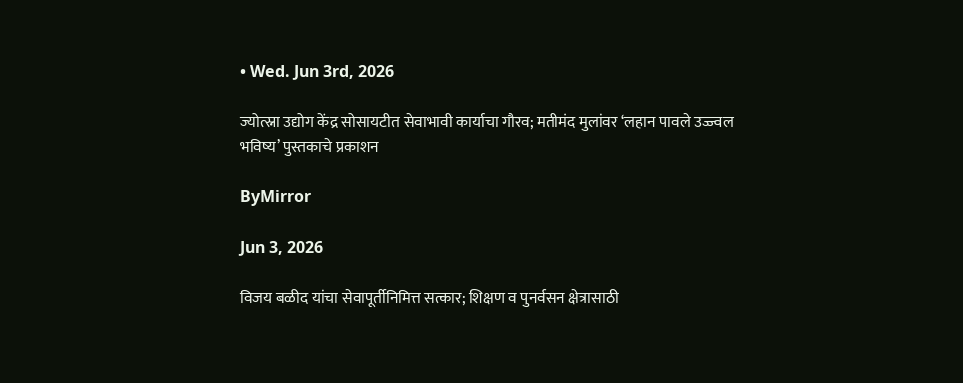• Wed. Jun 3rd, 2026

ज्योत्स्ना उद्योग केंद्र सोसायटीत सेवाभावी कार्याचा गौरव; मतीमंद मुलांवर ‘लहान पावले उज्ज्वल भविष्य’ पुस्तकाचे प्रकाशन

ByMirror

Jun 3, 2026

विजय बळीद यांचा सेवापूर्तीनिमित्त सत्कार; शिक्षण व पुनर्वसन क्षेत्रासाठी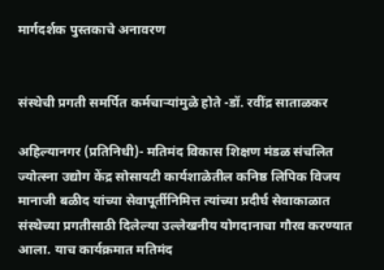मार्गदर्शक पुस्तकाचे अनावरण


संस्थेची प्रगती समर्पित कर्मचाऱ्यांमुळे होते -डॉ. रवींद्र साताळकर

अहिल्यानगर (प्रतिनिधी)- मतिमंद विकास शिक्षण मंडळ संचलित ज्योत्स्ना उद्योग केंद्र सोसायटी कार्यशाळेतील कनिष्ठ लिपिक विजय मानाजी बळीद यांच्या सेवापूर्तीनिमित्त त्यांच्या प्रदीर्घ सेवाकाळात संस्थेच्या प्रगतीसाठी दिलेल्या उल्लेखनीय योगदानाचा गौरव करण्यात आला. याच कार्यक्रमात मतिमंद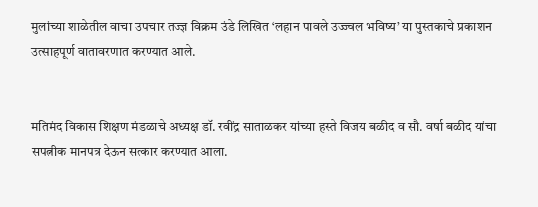मुलांच्या शाळेतील वाचा उपचार तज्ज्ञ विक्रम उंडे लिखित ‘लहान पावले उज्ज्वल भविष्य’ या पुस्तकाचे प्रकाशन उत्साहपूर्ण वातावरणात करण्यात आले.


मतिमंद विकास शिक्षण मंडळाचे अध्यक्ष डॉ. रवींद्र साताळकर यांच्या हस्ते विजय बळीद व सौ. वर्षा बळीद यांचा सपत्नीक मानपत्र देऊन सत्कार करण्यात आला.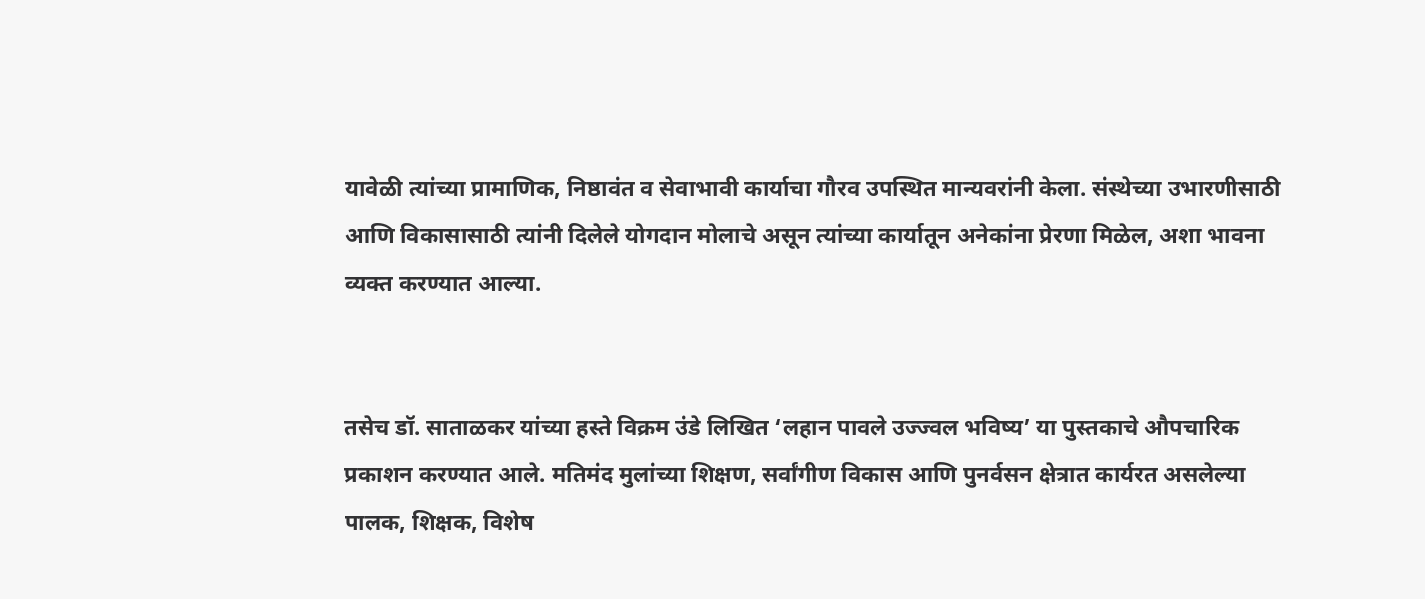यावेळी त्यांच्या प्रामाणिक, निष्ठावंत व सेवाभावी कार्याचा गौरव उपस्थित मान्यवरांनी केला. संस्थेच्या उभारणीसाठी आणि विकासासाठी त्यांनी दिलेले योगदान मोलाचे असून त्यांच्या कार्यातून अनेकांना प्रेरणा मिळेल, अशा भावना व्यक्त करण्यात आल्या.


तसेच डॉ. साताळकर यांच्या हस्ते विक्रम उंडे लिखित ‘लहान पावले उज्ज्वल भविष्य’ या पुस्तकाचे औपचारिक प्रकाशन करण्यात आले. मतिमंद मुलांच्या शिक्षण, सर्वांगीण विकास आणि पुनर्वसन क्षेत्रात कार्यरत असलेल्या पालक, शिक्षक, विशेष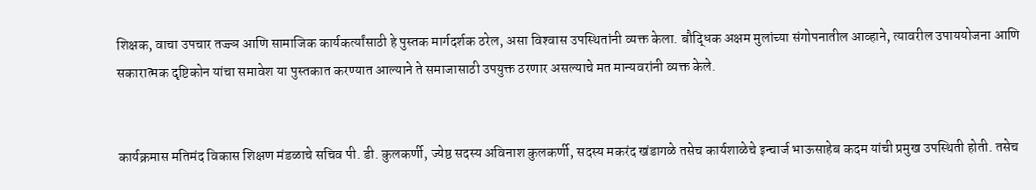शिक्षक, वाचा उपचार तज्ज्ञ आणि सामाजिक कार्यकर्त्यांसाठी हे पुस्तक मार्गदर्शक ठरेल, असा विश्‍वास उपस्थितांनी व्यक्त केला. बौद्धिक अक्षम मुलांच्या संगोपनातील आव्हाने, त्यावरील उपाययोजना आणि सकारात्मक दृष्टिकोन यांचा समावेश या पुस्तकात करण्यात आल्याने ते समाजासाठी उपयुक्त ठरणार असल्याचे मत मान्यवरांनी व्यक्त केले.


कार्यक्रमास मतिमंद विकास शिक्षण मंडळाचे सचिव पी. डी. कुलकर्णी, ज्येष्ठ सदस्य अविनाश कुलकर्णी, सदस्य मकरंद खंडागळे तसेच कार्यशाळेचे इन्चार्ज भाऊसाहेब कदम यांची प्रमुख उपस्थिती होती. तसेच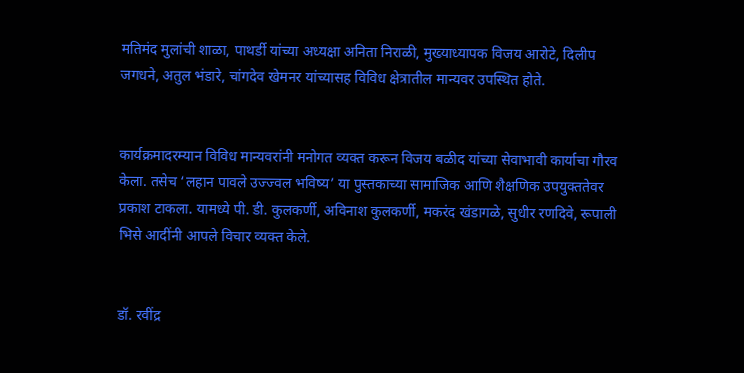मतिमंद मुलांची शाळा, पाथर्डी यांच्या अध्यक्षा अनिता निराळी, मुख्याध्यापक विजय आरोटे, दिलीप जगधने, अतुल भंडारे, चांगदेव खेमनर यांच्यासह विविध क्षेत्रातील मान्यवर उपस्थित होते.


कार्यक्रमादरम्यान विविध मान्यवरांनी मनोगत व्यक्त करून विजय बळीद यांच्या सेवाभावी कार्याचा गौरव केला. तसेच ‘लहान पावले उज्ज्वल भविष्य’ या पुस्तकाच्या सामाजिक आणि शैक्षणिक उपयुक्ततेवर प्रकाश टाकला. यामध्ये पी. डी. कुलकर्णी, अविनाश कुलकर्णी, मकरंद खंडागळे, सुधीर रणदिवे, रूपाली भिसे आदींनी आपले विचार व्यक्त केले.


डॉ. रवींद्र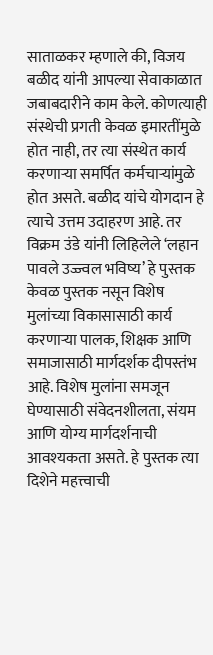साताळकर म्हणाले की, विजय बळीद यांनी आपल्या सेवाकाळात जबाबदारीने काम केले. कोणत्याही संस्थेची प्रगती केवळ इमारतींमुळे होत नाही, तर त्या संस्थेत कार्य करणाऱ्या समर्पित कर्मचाऱ्यांमुळे होत असते. बळीद यांचे योगदान हे त्याचे उत्तम उदाहरण आहे. तर विक्रम उंडे यांनी लिहिलेले ‘लहान पावले उज्ज्वल भविष्य’ हे पुस्तक केवळ पुस्तक नसून विशेष मुलांच्या विकासासाठी कार्य करणाऱ्या पालक, शिक्षक आणि समाजासाठी मार्गदर्शक दीपस्तंभ आहे. विशेष मुलांना समजून घेण्यासाठी संवेदनशीलता, संयम आणि योग्य मार्गदर्शनाची आवश्‍यकता असते. हे पुस्तक त्या दिशेने महत्त्वाची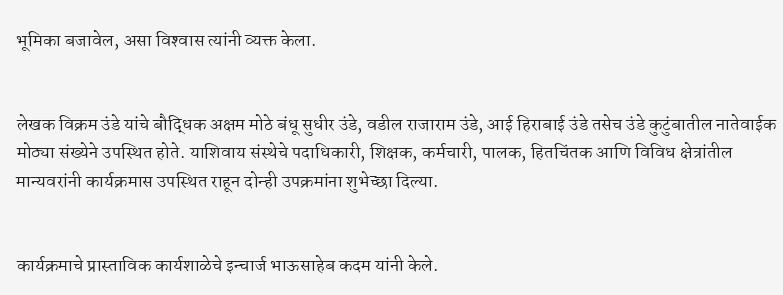भूमिका बजावेल, असा विश्‍वास त्यांनी व्यक्त केला.


लेखक विक्रम उंडे यांचे बौद्धिक अक्षम मोठे बंधू सुधीर उंडे, वडील राजाराम उंडे, आई हिराबाई उंडे तसेच उंडे कुटुंबातील नातेवाईक मोठ्या संख्येने उपस्थित होते. याशिवाय संस्थेचे पदाधिकारी, शिक्षक, कर्मचारी, पालक, हितचिंतक आणि विविध क्षेत्रांतील मान्यवरांनी कार्यक्रमास उपस्थित राहून दोन्ही उपक्रमांना शुभेच्छा दिल्या.


कार्यक्रमाचे प्रास्ताविक कार्यशाळेचे इन्चार्ज भाऊसाहेब कदम यांनी केले.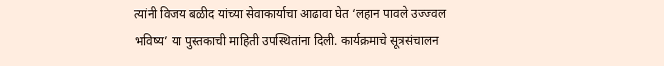त्यांनी विजय बळीद यांच्या सेवाकार्याचा आढावा घेत ‘लहान पावले उज्ज्वल भविष्य’ या पुस्तकाची माहिती उपस्थितांना दिली. कार्यक्रमाचे सूत्रसंचालन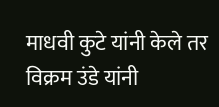माधवी कुटे यांनी केले तर विक्रम उंडे यांनी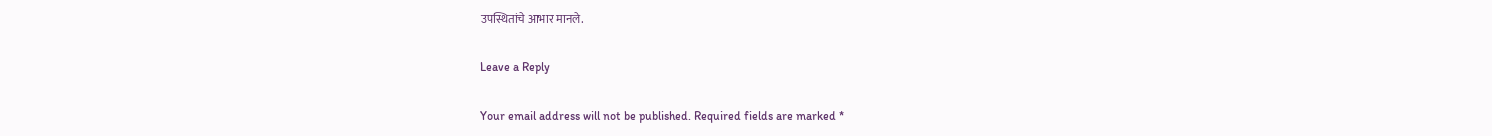उपस्थितांचे आभार मानले.

Leave a Reply

Your email address will not be published. Required fields are marked *